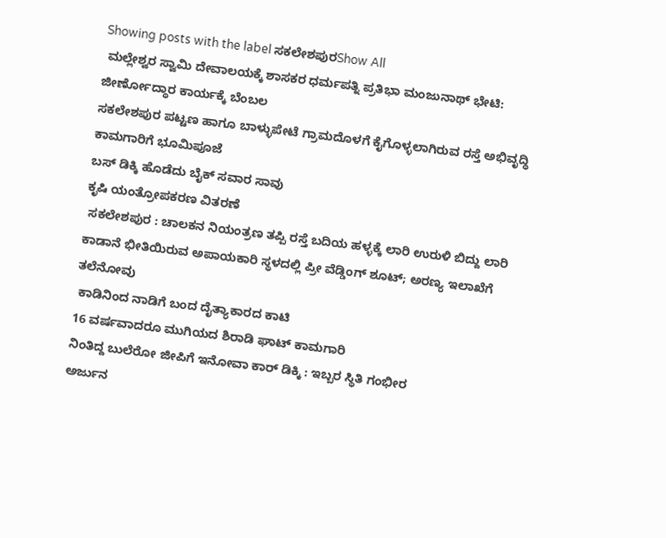Showing posts with the label ಸಕಲೇಶಪುರShow All
 ಮಲ್ಲೇಶ್ವರ ಸ್ವಾಮಿ ದೇವಾಲಯಕ್ಕೆ ಶಾಸಕರ ಧರ್ಮಪತ್ನಿ ಪ್ರತಿಭಾ ಮಂಜುನಾಥ್ ಭೇಟಿ: ಜೀರ್ಣೋದ್ಧಾರ ಕಾರ್ಯಕ್ಕೆ ಬೆಂಬಲ
ಸಕಲೇಶಪುರ ಪಟ್ಟಣ ಹಾಗೂ ಬಾಳ್ಳುಪೇಟೆ ಗ್ರಾಮದೊಳಗೆ ಕೈಗೊಳ್ಳಲಾಗಿರುವ ರಸ್ತೆ ಅಭಿವೃದ್ಧಿ ಕಾಮಗಾರಿಗೆ ಭೂಮಿಪೂಜೆ
ಬಸ್ ಡಿಕ್ಕಿ ಹೊಡೆದು ಬೈಕ್‌ ಸವಾರ ಸಾವು
ಕೃಷಿ ಯಂತ್ರೋಪಕರಣ ವಿತರಣೆ
 ಸಕಲೇಶಪುರ : ಚಾಲಕನ ನಿಯಂತ್ರಣ ತಪ್ಪಿ ರಸ್ತೆ ಬದಿಯ ಹಳ್ಳಕ್ಕೆ ಲಾರಿ ಉರುಳಿ ಬಿದ್ದು ಲಾರಿ
ಕಾಡಾನೆ ಭೀತಿಯಿರುವ ಅಪಾಯಕಾರಿ ಸ್ಥಳದಲ್ಲಿ ಪ್ರೀ ವೆಡ್ಡಿಂಗ್ ಶೂಟ್; ಅರಣ್ಯ ಇಲಾಖೆಗೆ ತಲೆನೋವು
 ಕಾಡಿನಿಂದ ನಾಡಿಗೆ ಬಂದ ದೈತ್ಯಾಕಾರದ ಕಾಟಿ
16 ವರ್ಷವಾದರೂ ಮುಗಿಯದ ಶಿರಾಡಿ ಘಾಟ್‌ ಕಾಮಗಾರಿ
ನಿಂತಿದ್ದ ಬುಲೆರೋ ಜೀಪಿಗೆ ಇನೋವಾ ಕಾರ್ ಡಿಕ್ಕಿ : ಇಬ್ಬರ ಸ್ಥಿತಿ ಗಂಭೀರ
ಅರ್ಜುನ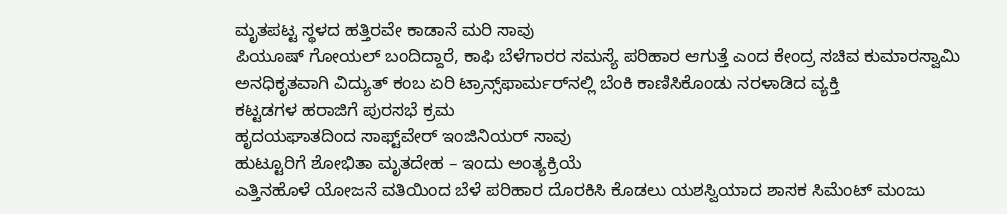ಮೃತಪಟ್ಟ ಸ್ಥಳದ ಹತ್ತಿರವೇ ಕಾಡಾನೆ ಮರಿ ಸಾವು
ಪಿಯೂಷ್ ಗೋಯಲ್ ಬಂದಿದ್ದಾರೆ, ಕಾಫಿ ಬೆಳೆಗಾರರ ಸಮಸ್ಯೆ ಪರಿಹಾರ ಆಗುತ್ತೆ ಎಂದ ಕೇಂದ್ರ ಸಚಿವ ಕುಮಾರಸ್ವಾಮಿ
ಅನಧಿಕೃತವಾಗಿ ವಿದ್ಯುತ್ ಕಂಬ ಏರಿ ಟ್ರಾನ್ಸ್‌ಫಾರ್ಮರ್‌ನಲ್ಲಿ ಬೆಂಕಿ ಕಾಣಿಸಿಕೊಂಡು ನರಳಾಡಿದ ವ್ಯಕ್ತಿ
ಕಟ್ಟಡಗಳ ಹರಾಜಿಗೆ ಪುರಸಭೆ ಕ್ರಮ
ಹೃದಯಘಾತದಿಂದ ಸಾಫ್ಟ್‌ವೇರ್ ಇಂಜಿನಿಯರ್ ಸಾವು
ಹುಟ್ಟೂರಿಗೆ ಶೋಭಿತಾ ಮೃತದೇಹ – ಇಂದು ಅಂತ್ಯಕ್ರಿಯೆ
ಎತ್ತಿನಹೊಳೆ ಯೋಜನೆ ವತಿಯಿಂದ ಬೆಳೆ ಪರಿಹಾರ ದೊರಕಿಸಿ ಕೊಡಲು ಯಶಸ್ವಿಯಾದ ಶಾಸಕ ಸಿಮೆಂಟ್ ಮಂಜು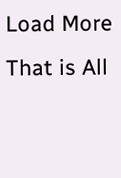Load More That is All